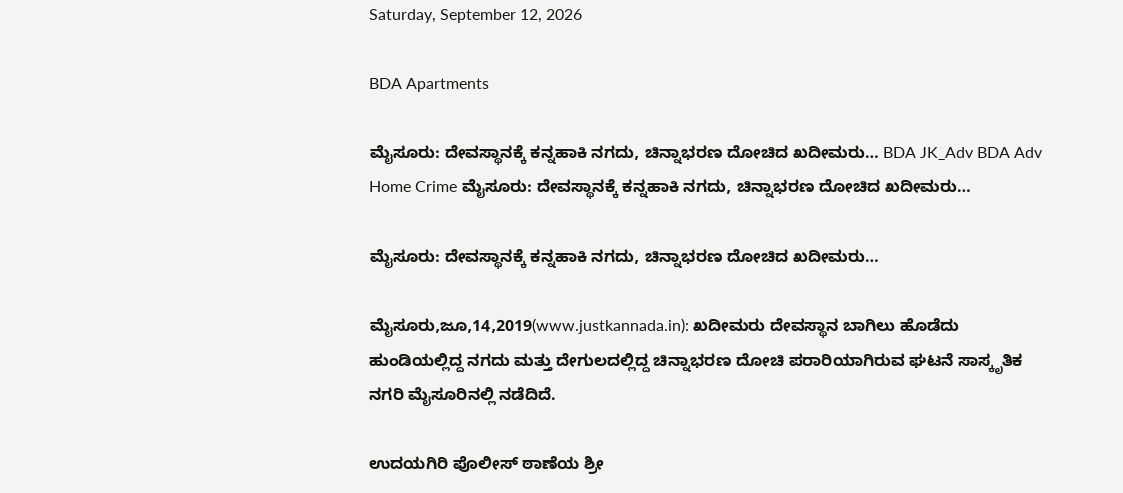Saturday, September 12, 2026

BDA Apartments

ಮೈಸೂರು: ದೇವಸ್ಥಾನಕ್ಕೆ ಕನ್ನಹಾಕಿ ನಗದು, ಚಿನ್ನಾಭರಣ ದೋಚಿದ ಖದೀಮರು… BDA JK_Adv BDA Adv
Home Crime ಮೈಸೂರು: ದೇವಸ್ಥಾನಕ್ಕೆ ಕನ್ನಹಾಕಿ ನಗದು, ಚಿನ್ನಾಭರಣ ದೋಚಿದ ಖದೀಮರು…

ಮೈಸೂರು: ದೇವಸ್ಥಾನಕ್ಕೆ ಕನ್ನಹಾಕಿ ನಗದು, ಚಿನ್ನಾಭರಣ ದೋಚಿದ ಖದೀಮರು…

ಮೈಸೂರು,ಜೂ,14,2019(www.justkannada.in): ಖದೀಮರು ದೇವಸ್ಥಾನ ಬಾಗಿಲು ಹೊಡೆದು ಹುಂಡಿಯಲ್ಲಿದ್ದ ನಗದು ಮತ್ತು ದೇಗುಲದಲ್ಲಿದ್ದ ಚಿನ್ನಾಭರಣ ದೋಚಿ ಪರಾರಿಯಾಗಿರುವ ಘಟನೆ ಸಾಸ್ಕೃತಿಕ ನಗರಿ ಮೈಸೂರಿನಲ್ಲಿ ನಡೆದಿದೆ.

ಉದಯಗಿರಿ ಪೊಲೀಸ್ ಠಾಣೆಯ ಶ್ರೀ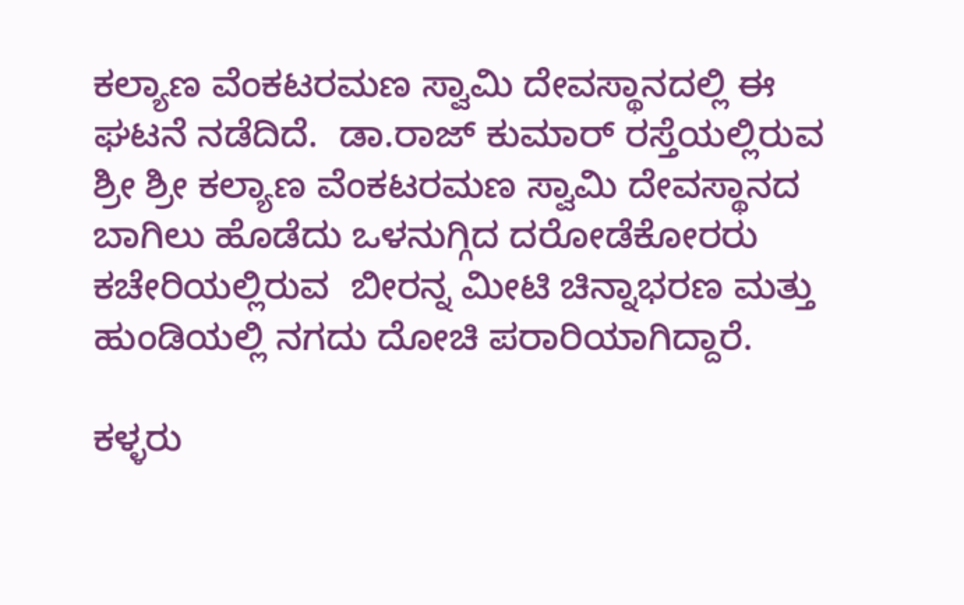ಕಲ್ಯಾಣ ವೆಂಕಟರಮಣ ಸ್ವಾಮಿ ದೇವಸ್ಥಾನದಲ್ಲಿ ಈ ಘಟನೆ ನಡೆದಿದೆ.  ಡಾ.ರಾಜ್ ಕುಮಾರ್ ರಸ್ತೆಯಲ್ಲಿರುವ ಶ್ರೀ ಶ್ರೀ ಕಲ್ಯಾಣ ವೆಂಕಟರಮಣ ಸ್ವಾಮಿ ದೇವಸ್ಥಾನದ ಬಾಗಿಲು ಹೊಡೆದು ಒಳನುಗ್ಗಿದ ದರೋಡೆಕೋರರು ಕಚೇರಿಯಲ್ಲಿರುವ  ಬೀರನ್ನ ಮೀಟಿ ಚಿನ್ನಾಭರಣ ಮತ್ತು ಹುಂಡಿಯಲ್ಲಿ ನಗದು ದೋಚಿ ಪರಾರಿಯಾಗಿದ್ದಾರೆ.

ಕಳ್ಳರು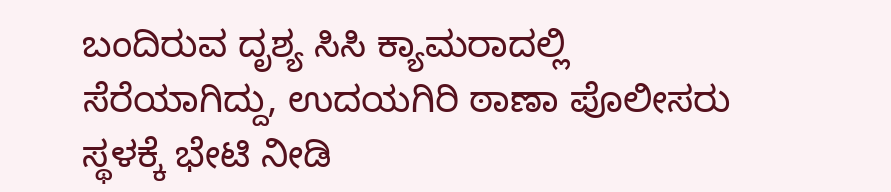ಬಂದಿರುವ ದೃಶ್ಯ ಸಿಸಿ ಕ್ಯಾಮರಾದಲ್ಲಿ ಸೆರೆಯಾಗಿದ್ದು, ಉದಯಗಿರಿ ಠಾಣಾ ಪೊಲೀಸರು ಸ್ಥಳಕ್ಕೆ ಭೇಟಿ ನೀಡಿ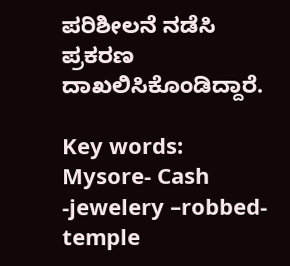ಪರಿಶೀಲನೆ ನಡೆಸಿ ಪ್ರಕರಣ ದಾಖಲಿಸಿಕೊಂಡಿದ್ದಾರೆ.

Key words: Mysore- Cash -jewelery –robbed- temple